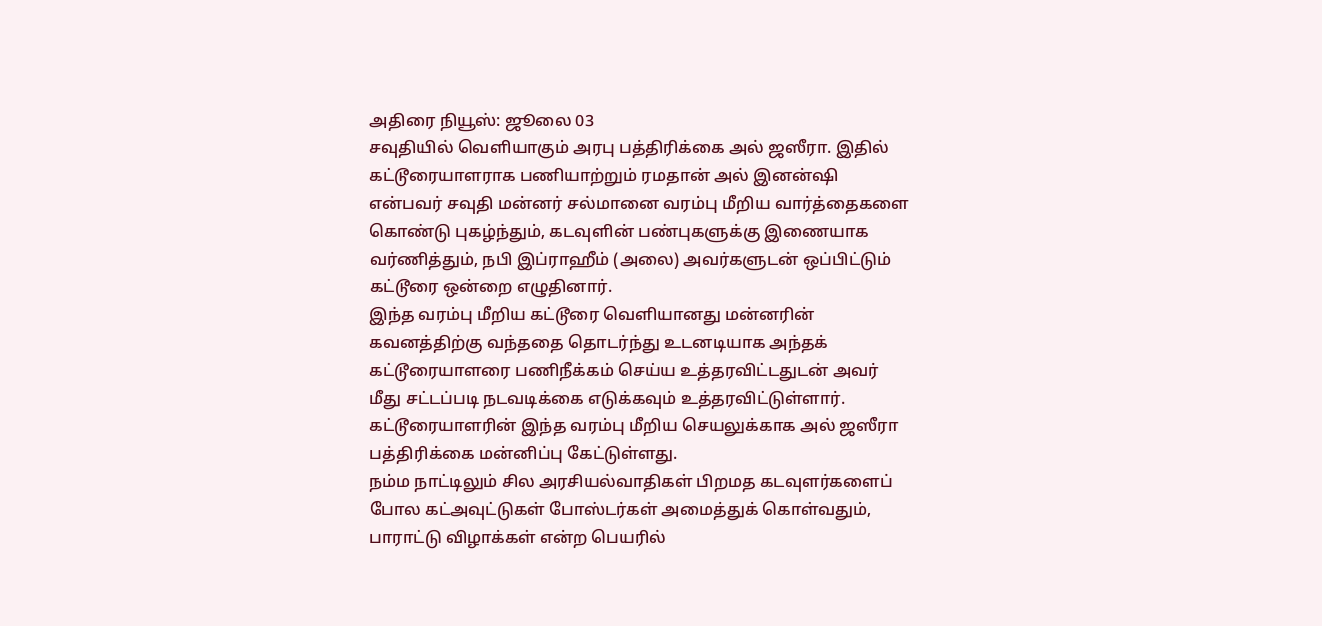அதிரை நியூஸ்: ஜூலை 03
சவுதியில் வெளியாகும் அரபு பத்திரிக்கை அல் ஜஸீரா. இதில் கட்டூரையாளராக பணியாற்றும் ரமதான் அல் இனன்ஷி என்பவர் சவுதி மன்னர் சல்மானை வரம்பு மீறிய வார்த்தைகளை கொண்டு புகழ்ந்தும், கடவுளின் பண்புகளுக்கு இணையாக வர்ணித்தும், நபி இப்ராஹீம் (அலை) அவர்களுடன் ஒப்பிட்டும் கட்டூரை ஒன்றை எழுதினார்.
இந்த வரம்பு மீறிய கட்டூரை வெளியானது மன்னரின் கவனத்திற்கு வந்ததை தொடர்ந்து உடனடியாக அந்தக் கட்டூரையாளரை பணிநீக்கம் செய்ய உத்தரவிட்டதுடன் அவர் மீது சட்டப்படி நடவடிக்கை எடுக்கவும் உத்தரவிட்டுள்ளார். கட்டூரையாளரின் இந்த வரம்பு மீறிய செயலுக்காக அல் ஜஸீரா பத்திரிக்கை மன்னிப்பு கேட்டுள்ளது.
நம்ம நாட்டிலும் சில அரசியல்வாதிகள் பிறமத கடவுளர்களைப் போல கட்அவுட்டுகள் போஸ்டர்கள் அமைத்துக் கொள்வதும், பாராட்டு விழாக்கள் என்ற பெயரில்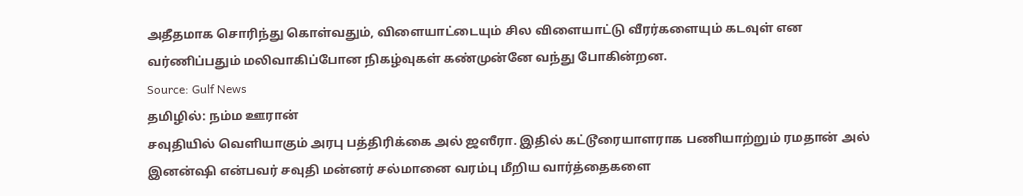அதீதமாக சொரிந்து கொள்வதும், விளையாட்டையும் சில விளையாட்டு வீரர்களையும் கடவுள் என வர்ணிப்பதும் மலிவாகிப்போன நிகழ்வுகள் கண்முன்னே வந்து போகின்றன.
Source: Gulf News
தமிழில்: நம்ம ஊரான்
சவுதியில் வெளியாகும் அரபு பத்திரிக்கை அல் ஜஸீரா. இதில் கட்டூரையாளராக பணியாற்றும் ரமதான் அல் இனன்ஷி என்பவர் சவுதி மன்னர் சல்மானை வரம்பு மீறிய வார்த்தைகளை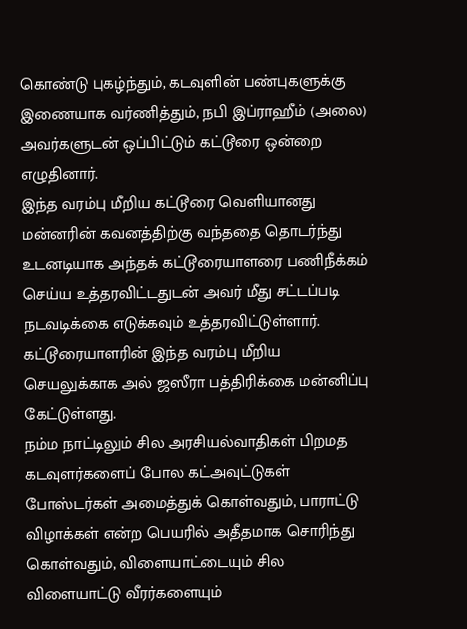கொண்டு புகழ்ந்தும், கடவுளின் பண்புகளுக்கு இணையாக வர்ணித்தும், நபி இப்ராஹீம் (அலை) அவர்களுடன் ஒப்பிட்டும் கட்டூரை ஒன்றை எழுதினார்.
இந்த வரம்பு மீறிய கட்டூரை வெளியானது மன்னரின் கவனத்திற்கு வந்ததை தொடர்ந்து உடனடியாக அந்தக் கட்டூரையாளரை பணிநீக்கம் செய்ய உத்தரவிட்டதுடன் அவர் மீது சட்டப்படி நடவடிக்கை எடுக்கவும் உத்தரவிட்டுள்ளார். கட்டூரையாளரின் இந்த வரம்பு மீறிய செயலுக்காக அல் ஜஸீரா பத்திரிக்கை மன்னிப்பு கேட்டுள்ளது.
நம்ம நாட்டிலும் சில அரசியல்வாதிகள் பிறமத கடவுளர்களைப் போல கட்அவுட்டுகள் போஸ்டர்கள் அமைத்துக் கொள்வதும், பாராட்டு விழாக்கள் என்ற பெயரில் அதீதமாக சொரிந்து கொள்வதும், விளையாட்டையும் சில விளையாட்டு வீரர்களையும்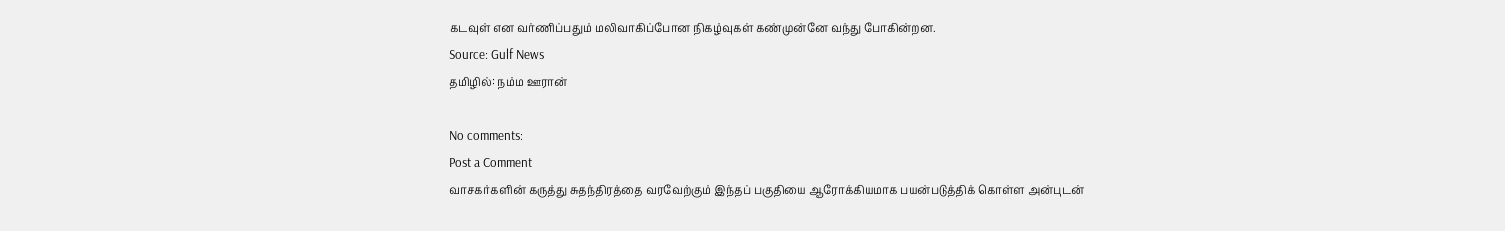கடவுள் என வர்ணிப்பதும் மலிவாகிப்போன நிகழ்வுகள் கண்முன்னே வந்து போகின்றன.
Source: Gulf News
தமிழில்: நம்ம ஊரான்

No comments:
Post a Comment
வாசகர்களின் கருத்து சுதந்திரத்தை வரவேற்கும் இந்தப் பகுதியை ஆரோக்கியமாக பயன்படுத்திக் கொள்ள அன்புடன்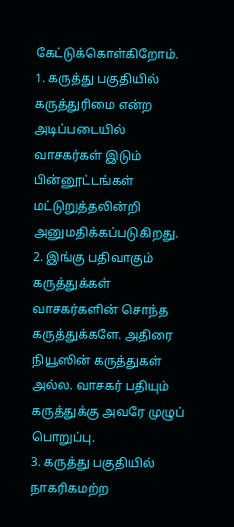கேட்டுக்கொள்கிறோம்.
1. கருத்து பகுதியில் கருத்துரிமை என்ற அடிப்படையில் வாசகர்கள் இடும் பின்னூட்டங்கள் மட்டுறுத்தலின்றி அனுமதிக்கப்படுகிறது.
2. இங்கு பதிவாகும் கருத்துக்கள் வாசகர்களின் சொந்த கருத்துக்களே. அதிரை நியூஸின் கருத்துகள் அல்ல. வாசகர் பதியும் கருத்துக்கு அவரே முழுப் பொறுப்பு.
3. கருத்து பகுதியில் நாகரிகமற்ற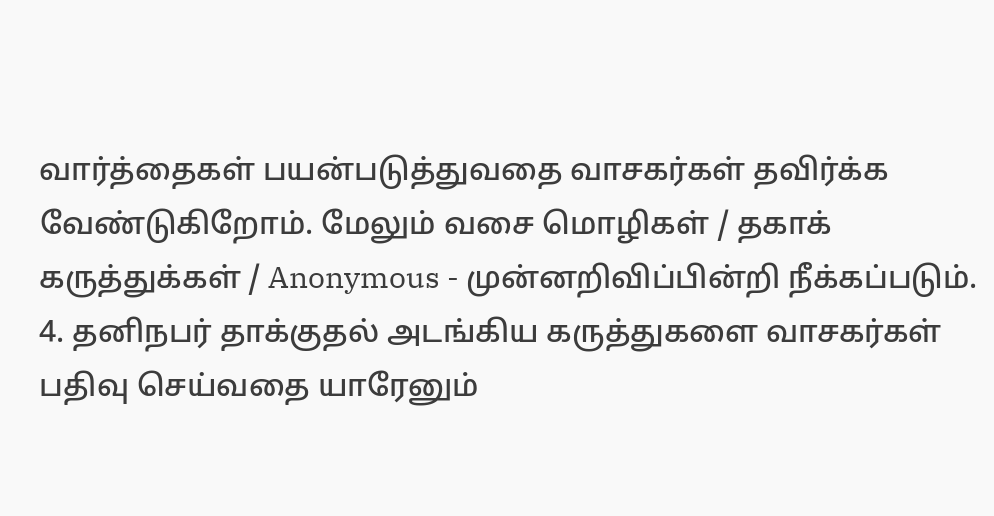வார்த்தைகள் பயன்படுத்துவதை வாசகர்கள் தவிர்க்க வேண்டுகிறோம். மேலும் வசை மொழிகள் / தகாக் கருத்துக்கள் / Anonymous - முன்னறிவிப்பின்றி நீக்கப்படும்.
4. தனிநபர் தாக்குதல் அடங்கிய கருத்துகளை வாசகர்கள் பதிவு செய்வதை யாரேனும்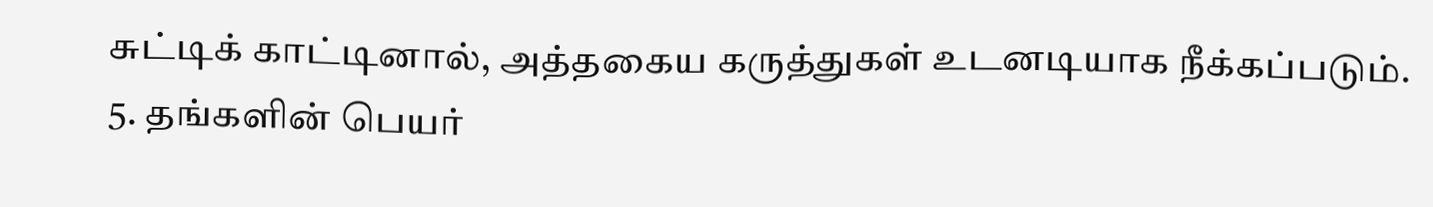சுட்டிக் காட்டினால், அத்தகைய கருத்துகள் உடனடியாக நீக்கப்படும்.
5. தங்களின் பெயர்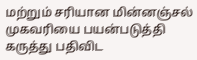மற்றும் சரியான மின்னஞ்சல் முகவரியை பயன்படுத்தி கருத்து பதிவிட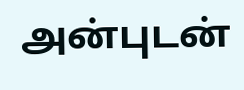அன்புடன்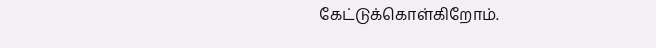கேட்டுக்கொள்கிறோம்.